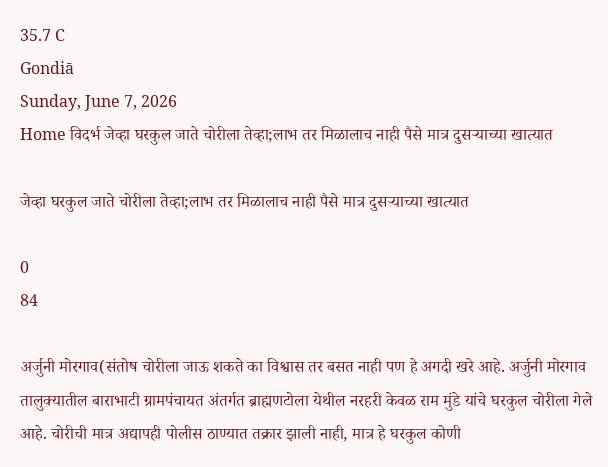35.7 C
Gondiā
Sunday, June 7, 2026
Home विदर्भ जेव्हा घरकुल जाते चोरीला तेव्हा;लाभ तर मिळालाच नाही पैसे मात्र दुसऱ्याच्या खात्यात

जेव्हा घरकुल जाते चोरीला तेव्हा;लाभ तर मिळालाच नाही पैसे मात्र दुसऱ्याच्या खात्यात

0
84

अर्जुनी मोरगाव(संतोष चोरीला जाऊ शकते का विश्वास तर बसत नाही पण हे अगदी खरे आहे. अर्जुनी मोरगाव तालुक्यातील बाराभाटी ग्रामपंचायत अंतर्गत ब्राह्मणटोला येथील नरहरी केवळ राम मुंडे यांचे घरकुल चोरीला गेले आहे. चोरीची मात्र अद्यापही पोलीस ठाण्यात तक्रार झाली नाही, मात्र हे घरकुल कोणी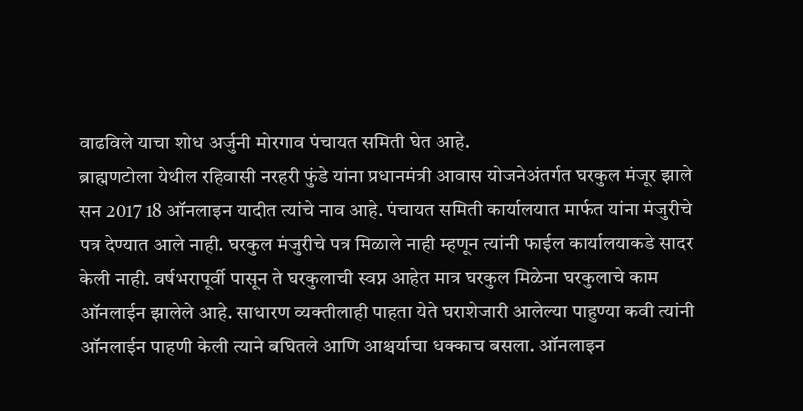वाढविले याचा शोध अर्जुनी मोरगाव पंचायत समिती घेत आहे.
ब्राह्मणटोला येथील रहिवासी नरहरी फुंडे यांना प्रधानमंत्री आवास योजनेअंतर्गत घरकुल मंजूर झाले सन 2017 18 ऑनलाइन यादीत त्यांचे नाव आहे. पंचायत समिती कार्यालयात मार्फत यांना मंजुरीचे पत्र देण्यात आले नाही. घरकुल मंजुरीचे पत्र मिळाले नाही म्हणून त्यांनी फाईल कार्यालयाकडे सादर केली नाही. वर्षभरापूर्वी पासून ते घरकुलाची स्वप्न आहेत मात्र घरकुल मिळेना घरकुलाचे काम ऑनलाईन झालेले आहे. साधारण व्यक्तीलाही पाहता येते घराशेजारी आलेल्या पाहुण्या कवी त्यांनी ऑनलाईन पाहणी केली त्याने बघितले आणि आश्चर्याचा धक्काच बसला. ऑनलाइन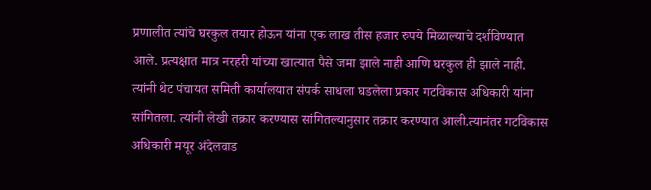प्रणालीत त्यांचे घरकुल तयार होऊन यांना एक लाख तीस हजार रुपये मिळाल्याचे दर्शविण्यात आले. प्रत्यक्षात मात्र नरहरी यांच्या खात्यात पैसे जमा झाले नाही आणि घरकुल ही झाले नाही. त्यांनी थेट पंचायत समिती कार्यालयात संपर्क साधला घडलेला प्रकार गटविकास अधिकारी यांना सांगितला. त्यांनी लेखी तक्रार करण्यास सांगितल्यानुसार तक्रार करण्यात आली.त्यानंतर गटविकास अधिकारी मयूर अंदेलवाड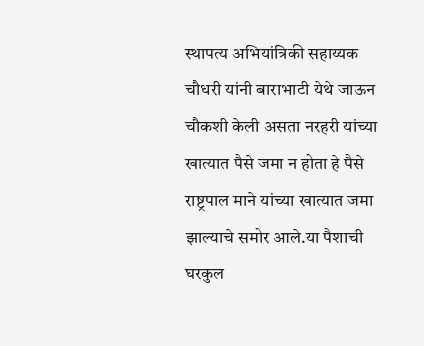स्थापत्य अभियांत्रिकी सहाय्यक चौधरी यांनी बाराभाटी येथे जाऊन चौकशी केली असता नरहरी यांच्या खात्यात पैसे जमा न होता हे पैसे राष्ट्रपाल माने यांच्या खात्यात जमा झाल्याचे समोर आले.या पैशाची घरकुल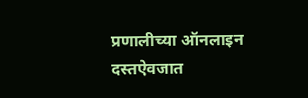प्रणालीच्या ऑनलाइन दस्तऐवजात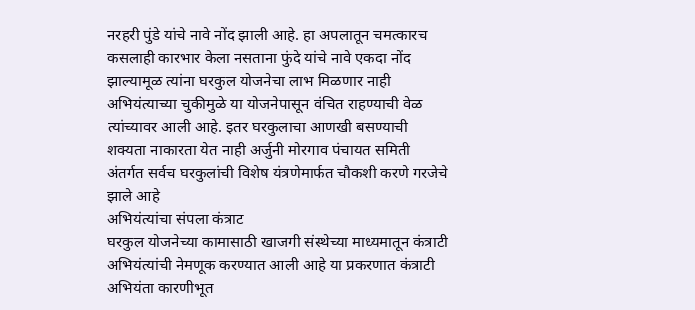नरहरी पुंडे यांचे नावे नोंद झाली आहे. हा अपलातून चमत्कारच कसलाही कारभार केला नसताना फुंदे यांचे नावे एकदा नोंद झाल्यामूळ त्यांना घरकुल योजनेचा लाभ मिळणार नाही अभियंत्याच्या चुकीमुळे या योजनेपासून वंचित राहण्याची वेळ त्यांच्यावर आली आहे. इतर घरकुलाचा आणखी बसण्याची शक्यता नाकारता येत नाही अर्जुनी मोरगाव पंचायत समिती अंतर्गत सर्वच घरकुलांची विशेष यंत्रणेमार्फत चौकशी करणे गरजेचे झाले आहे
अभियंत्यांचा संपला कंत्राट
घरकुल योजनेच्या कामासाठी खाजगी संस्थेच्या माध्यमातून कंत्राटी अभियंत्यांची नेमणूक करण्यात आली आहे या प्रकरणात कंत्राटी अभियंता कारणीभूत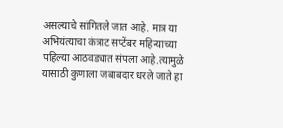असल्याचे सांगितले जात आहे. मात्र या अभियंत्याचा कंत्राट सप्टेंबर महिन्याच्या पहिल्या आठवड्यात संपला आहे.त्यामुळे यासाठी कुणाला जबाबदार धरले जाते हा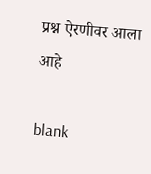प्रश्न ऐरणीवर आला आहे

blank